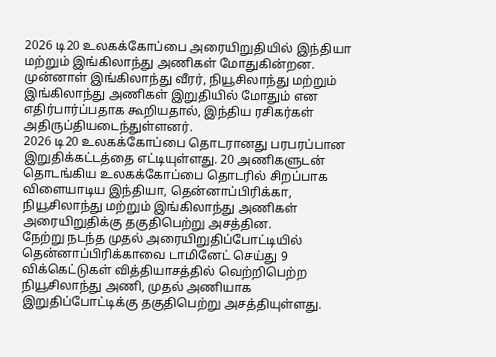2026 டி20 உலகக்கோப்பை அரையிறுதியில் இந்தியா மற்றும் இங்கிலாந்து அணிகள் மோதுகின்றன. முன்னாள் இங்கிலாந்து வீரர், நியூசிலாந்து மற்றும் இங்கிலாந்து அணிகள் இறுதியில் மோதும் என எதிர்பார்ப்பதாக கூறியதால், இந்திய ரசிகர்கள் அதிருப்தியடைந்துள்ளனர்.
2026 டி20 உலகக்கோப்பை தொடரானது பரபரப்பான இறுதிக்கட்டத்தை எட்டியுள்ளது. 20 அணிகளுடன் தொடங்கிய உலகக்கோப்பை தொடரில் சிறப்பாக விளையாடிய இந்தியா, தென்னாப்பிரிக்கா, நியூசிலாந்து மற்றும் இங்கிலாந்து அணிகள் அரையிறுதிக்கு தகுதிபெற்று அசத்தின.
நேற்று நடந்த முதல் அரையிறுதிப்போட்டியில் தென்னாப்பிரிக்காவை டாமினேட் செய்து 9 விக்கெட்டுகள் வித்தியாசத்தில் வெற்றிபெற்ற நியூசிலாந்து அணி, முதல் அணியாக இறுதிப்போட்டிக்கு தகுதிபெற்று அசத்தியுள்ளது.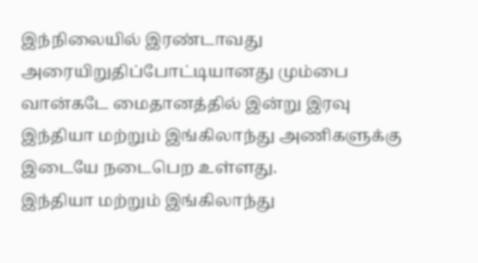இந்நிலையில் இரண்டாவது அரையிறுதிப்போட்டியானது மும்பை வான்கடே மைதானத்தில் இன்று இரவு இந்தியா மற்றும் இங்கிலாந்து அணிகளுக்கு இடையே நடைபெற உள்ளது.
இந்தியா மற்றும் இங்கிலாந்து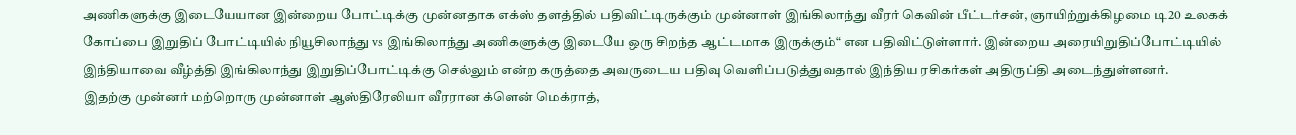அணிகளுக்கு இடையேயான இன்றைய போட்டிக்கு முன்னதாக எக்ஸ் தளத்தில் பதிவிட்டிருக்கும் முன்னாள் இங்கிலாந்து வீரர் கெவின் பீட்டர்சன், ஞாயிற்றுக்கிழமை டி20 உலகக் கோப்பை இறுதிப் போட்டியில் நியூசிலாந்து vs இங்கிலாந்து அணிகளுக்கு இடையே ஒரு சிறந்த ஆட்டமாக இருக்கும்“ என பதிவிட்டுள்ளார். இன்றைய அரையிறுதிப்போட்டியில் இந்தியாவை வீழ்த்தி இங்கிலாந்து இறுதிப்போட்டிக்கு செல்லும் என்ற கருத்தை அவருடைய பதிவு வெளிப்படுத்துவதால் இந்திய ரசிகர்கள் அதிருப்தி அடைந்துள்ளனர்.
இதற்கு முன்னர் மற்றொரு முன்னாள் ஆஸ்திரேலியா வீரரான க்ளென் மெக்ராத்,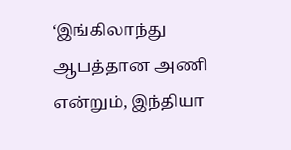‘இங்கிலாந்து ஆபத்தான அணி என்றும், இந்தியா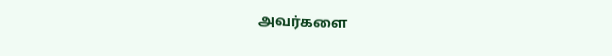அவர்களை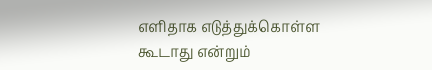எளிதாக எடுத்துக்கொள்ள கூடாது என்றும்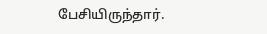பேசியிருந்தார்.